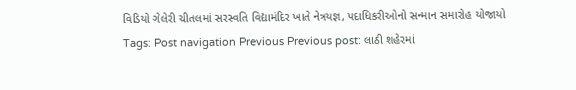વિડિયો ગેલેરી ચીતલમાં સરસ્વતિ વિદ્યામંદિર ખાતે નેત્રયજ્ઞ, પદાધિકરીઓનો સન્માન સમારોહ યોજાયો Tags: Post navigation Previous Previous post: લાઠી શહેરમાં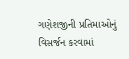ગણેશજીની પ્રતિમાઓનું વિસર્જન કરવામાં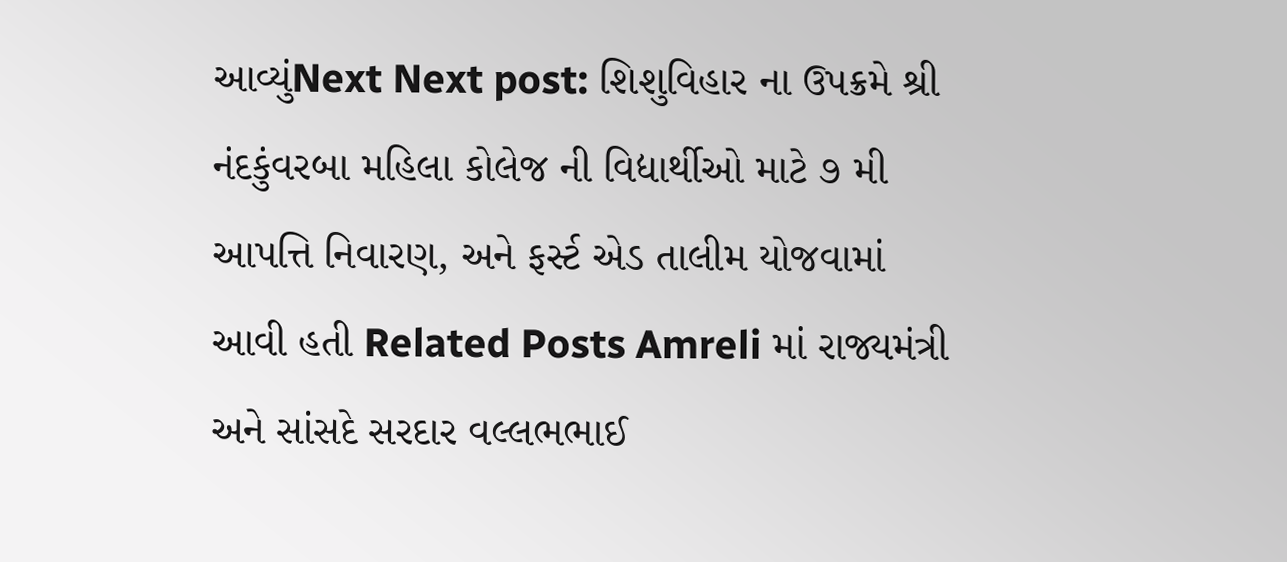આવ્યુંNext Next post: શિશુવિહાર ના ઉપક્રમે શ્રી નંદકુંવરબા મહિલા કોલેજ ની વિદ્યાર્થીઓ માટે ૭ મી આપત્તિ નિવારણ, અને ફર્સ્ટ એડ તાલીમ યોજવામાં આવી હતી Related Posts Amreli માં રાજ્યમંત્રી અને સાંસદે સરદાર વલ્લભભાઈ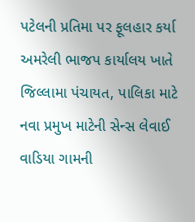પટેલની પ્રતિમા પર ફૂલહાર કર્યા અમરેલી ભાજપ કાર્યાલય ખાતે જિલ્લામા પંચાયત, પાલિકા માટે નવા પ્રમુખ માટેની સેન્સ લેવાઈ વાડિયા ગામની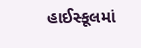હાઈસ્કૂલમાં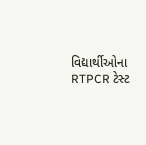વિદ્યાર્થીઓના RTPCR ટેસ્ટ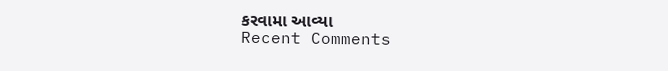કરવામા આવ્યા
Recent Comments